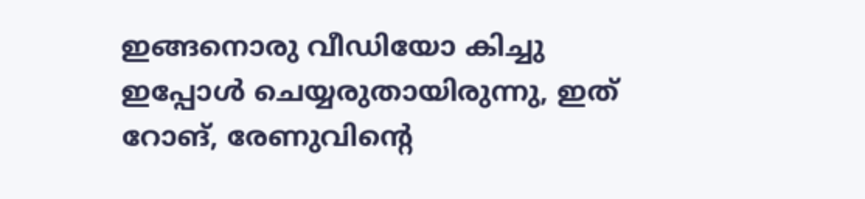ഇങ്ങനൊരു വീഡിയോ കിച്ചു ഇപ്പോൾ ചെയ്യരുതായിരുന്നു, ഇത് റോങ്, രേണുവിന്റെ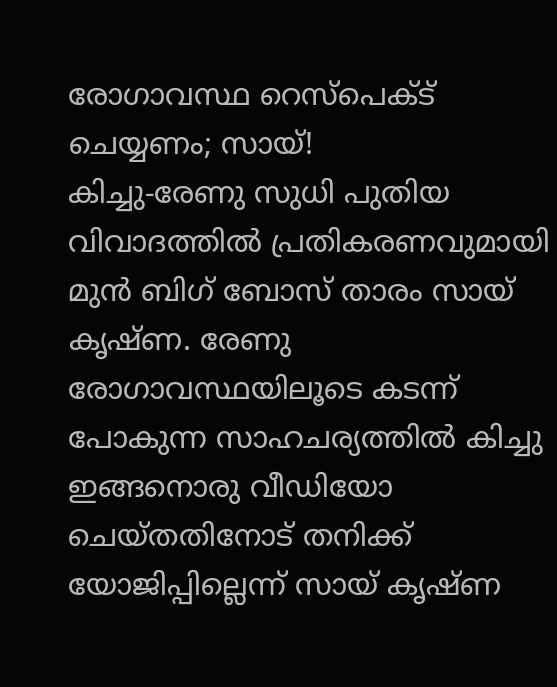രോഗാവസ്ഥ റെസ്പെക്ട് ചെയ്യണം; സായ്!
കിച്ചു-രേണു സുധി പുതിയ വിവാദത്തിൽ പ്രതികരണവുമായി മുൻ ബിഗ് ബോസ് താരം സായ് കൃഷ്ണ. രേണു രോഗാവസ്ഥയിലൂടെ കടന്ന് പോകുന്ന സാഹചര്യത്തിൽ കിച്ചു ഇങ്ങനൊരു വീഡിയോ ചെയ്തതിനോട് തനിക്ക് യോജിപ്പില്ലെന്ന് സായ് കൃഷ്ണ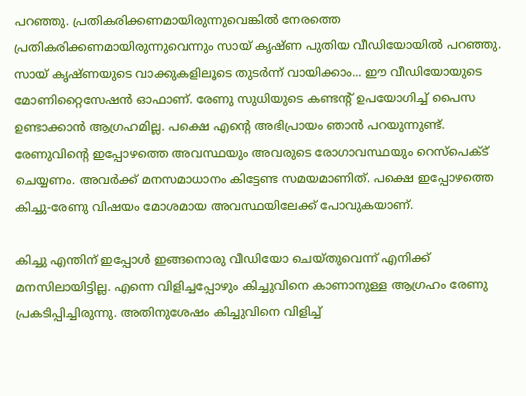പറഞ്ഞു. പ്രതികരിക്കണമായിരുന്നുവെങ്കിൽ നേരത്തെ പ്രതികരിക്കണമായിരുന്നുവെന്നും സായ് കൃഷ്ണ പുതിയ വീഡിയോയിൽ പറഞ്ഞു.
സായ് കൃഷ്ണയുടെ വാക്കുകളിലൂടെ തുടർന്ന് വായിക്കാം... ഈ വീഡിയോയുടെ മോണിറ്റൈസേഷൻ ഓഫാണ്. രേണു സുധിയുടെ കണ്ടന്റ് ഉപയോഗിച്ച് പൈസ ഉണ്ടാക്കാൻ ആഗ്രഹമില്ല. പക്ഷെ എന്റെ അഭിപ്രായം ഞാൻ പറയുന്നുണ്ട്. രേണുവിന്റെ ഇപ്പോഴത്തെ അവസ്ഥയും അവരുടെ രോഗാവസ്ഥയും റെസ്പെക്ട് ചെയ്യണം. അവർക്ക് മനസമാധാനം കിട്ടേണ്ട സമയമാണിത്. പക്ഷെ ഇപ്പോഴത്തെ കിച്ചു-രേണു വിഷയം മോശമായ അവസ്ഥയിലേക്ക് പോവുകയാണ്.

കിച്ചു എന്തിന് ഇപ്പോൾ ഇങ്ങനൊരു വീഡിയോ ചെയ്തുവെന്ന് എനിക്ക് മനസിലായിട്ടില്ല. എന്നെ വിളിച്ചപ്പോഴും കിച്ചുവിനെ കാണാനുള്ള ആഗ്രഹം രേണു പ്രകടിപ്പിച്ചിരുന്നു. അതിനുശേഷം കിച്ചുവിനെ വിളിച്ച്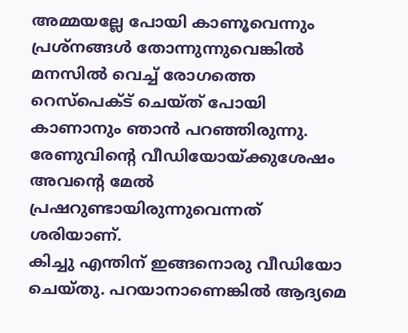അമ്മയല്ലേ പോയി കാണൂവെന്നും പ്രശ്നങ്ങൾ തോന്നുന്നുവെങ്കിൽ മനസിൽ വെച്ച് രോഗത്തെ റെസ്പെക്ട് ചെയ്ത് പോയി കാണാനും ഞാൻ പറഞ്ഞിരുന്നു. രേണുവിന്റെ വീഡിയോയ്ക്കുശേഷം അവന്റെ മേൽ പ്രഷറുണ്ടായിരുന്നുവെന്നത് ശരിയാണ്.
കിച്ചു എന്തിന് ഇങ്ങനൊരു വീഡിയോ ചെയ്തു. പറയാനാണെങ്കിൽ ആദ്യമെ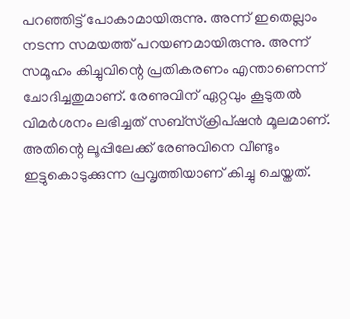പറഞ്ഞിട്ട് പോകാമായിരുന്നു. അന്ന് ഇതെല്ലാം നടന്ന സമയത്ത് പറയണമായിരുന്നു. അന്ന് സമൂഹം കിച്ചുവിന്റെ പ്രതികരണം എന്താണെന്ന് ചോദിച്ചതുമാണ്. രേണുവിന് ഏറ്റവും കൂടുതൽ വിമർശനം ലഭിച്ചത് സബ്സ്ക്രിപ്ഷൻ മൂലമാണ്. അതിന്റെ ലൂപ്പിലേക്ക് രേണുവിനെ വീണ്ടും ഇട്ടുകൊടുക്കുന്ന പ്രവൃത്തിയാണ് കിച്ചു ചെയ്തത്.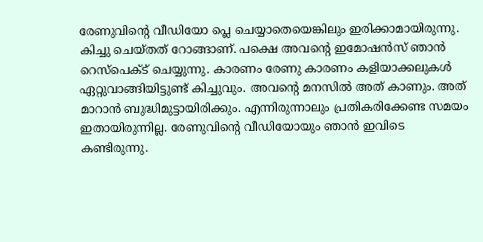രേണുവിന്റെ വീഡിയോ പ്ലെ ചെയ്യാതെയെങ്കിലും ഇരിക്കാമായിരുന്നു.
കിച്ചു ചെയ്തത് റോങ്ങാണ്. പക്ഷെ അവന്റെ ഇമോഷൻസ് ഞാൻ റെസ്പെക്ട് ചെയ്യുന്നു. കാരണം രേണു കാരണം കളിയാക്കലുകൾ ഏറ്റുവാങ്ങിയിട്ടുണ്ട് കിച്ചുവും. അവന്റെ മനസിൽ അത് കാണും. അത് മാറാൻ ബുദ്ധിമുട്ടായിരിക്കും. എന്നിരുന്നാലും പ്രതികരിക്കേണ്ട സമയം ഇതായിരുന്നില്ല. രേണുവിന്റെ വീഡിയോയും ഞാൻ ഇവിടെ കണ്ടിരുന്നു.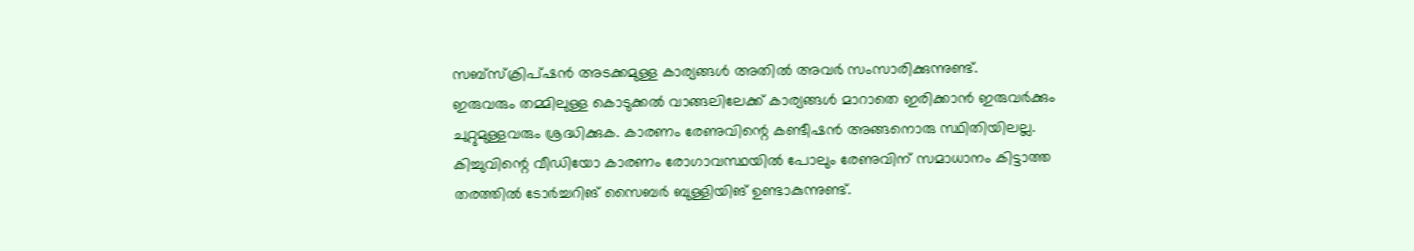സബ്സ്ക്രിപ്ഷൻ അടക്കമുള്ള കാര്യങ്ങൾ അതിൽ അവർ സംസാരിക്കുന്നുണ്ട്.
ഇരുവരും തമ്മിലുള്ള കൊടുക്കൽ വാങ്ങലിലേക്ക് കാര്യങ്ങൾ മാറാതെ ഇരിക്കാൻ ഇരുവർക്കും ചുറ്റുമുള്ളവരും ശ്രദ്ധിക്കുക. കാരണം രേണുവിന്റെ കണ്ടീഷൻ അങ്ങനൊരു സ്ഥിതിയിലല്ല. കിച്ചുവിന്റെ വീഡിയോ കാരണം രോഗാവസ്ഥയിൽ പോലും രേണുവിന് സമാധാനം കിട്ടാത്ത തരത്തിൽ ടോർച്ചറിങ് സൈബർ ബുള്ളിയിങ് ഉണ്ടാകുന്നുണ്ട്.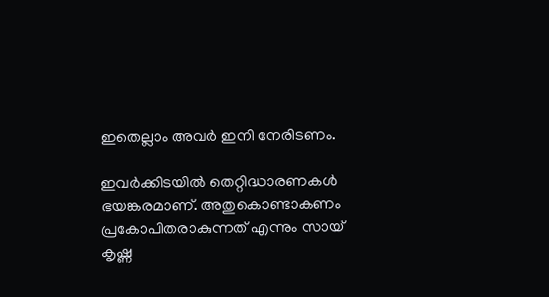ഇതെല്ലാം അവർ ഇനി നേരിടണം.

ഇവർക്കിടയിൽ തെറ്റിദ്ധാരണകൾ ഭയങ്കരമാണ്. അതുകൊണ്ടാകണം പ്രകോപിതരാകുന്നത് എന്നും സായ് കൃഷ്ണ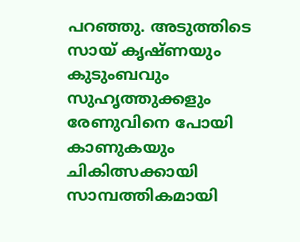പറഞ്ഞു. അടുത്തിടെ സായ് കൃഷ്ണയും കുടുംബവും സുഹൃത്തുക്കളും രേണുവിനെ പോയി കാണുകയും ചികിത്സക്കായി സാമ്പത്തികമായി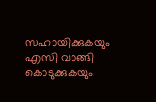സഹായിക്കുകയും എസി വാങ്ങി കൊടുക്കുകയും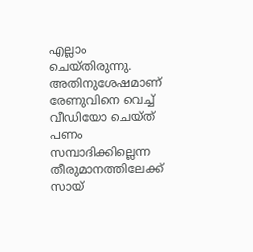എല്ലാം ചെയ്തിരുന്നു. അതിനുശേഷമാണ് രേണുവിനെ വെച്ച് വീഡിയോ ചെയ്ത് പണം സമ്പാദിക്കില്ലെന്ന തീരുമാനത്തിലേക്ക് സായ്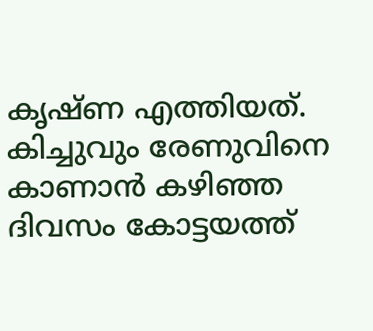കൃഷ്ണ എത്തിയത്.
കിച്ചുവും രേണുവിനെ കാണാൻ കഴിഞ്ഞ ദിവസം കോട്ടയത്ത്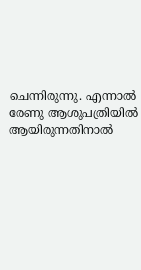ചെന്നിരുന്നു. എന്നാൽ രേണു ആശുപത്രിയിൽ ആയിരുന്നതിനാൽ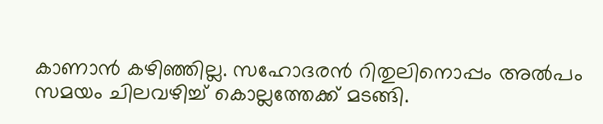കാണാൻ കഴിഞ്ഞില്ല. സഹോദരൻ റിതുലിനൊപ്പം അൽപം സമയം ചിലവഴിച്ച് കൊല്ലത്തേക്ക് മടങ്ങി.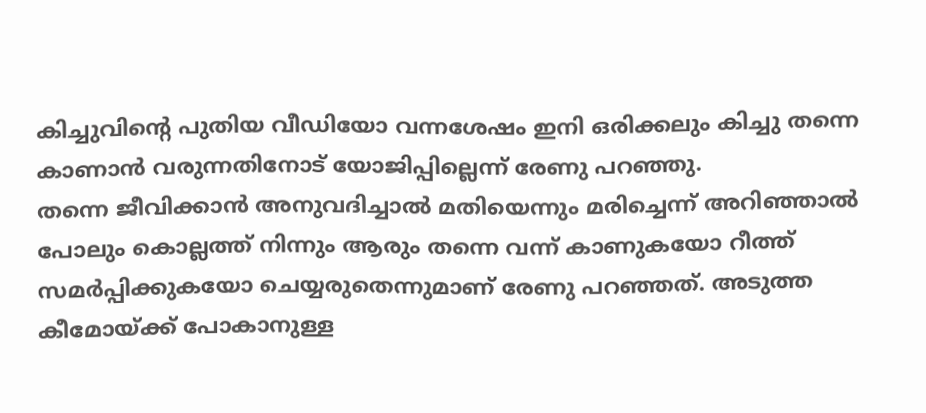കിച്ചുവിന്റെ പുതിയ വീഡിയോ വന്നശേഷം ഇനി ഒരിക്കലും കിച്ചു തന്നെ കാണാൻ വരുന്നതിനോട് യോജിപ്പില്ലെന്ന് രേണു പറഞ്ഞു.
തന്നെ ജീവിക്കാൻ അനുവദിച്ചാൽ മതിയെന്നും മരിച്ചെന്ന് അറിഞ്ഞാൽ പോലും കൊല്ലത്ത് നിന്നും ആരും തന്നെ വന്ന് കാണുകയോ റീത്ത് സമർപ്പിക്കുകയോ ചെയ്യരുതെന്നുമാണ് രേണു പറഞ്ഞത്. അടുത്ത കീമോയ്ക്ക് പോകാനുള്ള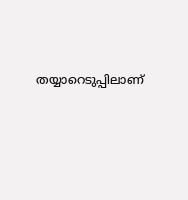തയ്യാറെടുപ്പിലാണ്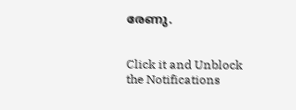രേണു.


Click it and Unblock the Notifications